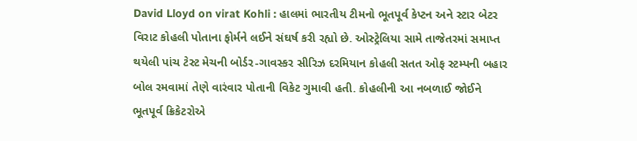David Lloyd on virat Kohli : હાલમાં ભારતીય ટીમનો ભૂતપૂર્વ કેપ્ટન અને સ્ટાર બેટર વિરાટ કોહલી પોતાના ફોર્મને લઈને સંઘર્ષ કરી રહ્યો છે. ઓસ્ટ્રેલિયા સામે તાજેતરમાં સમાપ્ત થયેલી પાંચ ટેસ્ટ મેચની બોર્ડર-ગાવસ્કર સીરિઝ દરમિયાન કોહલી સતત ઓફ સ્ટમ્પની બહાર બોલ રમવામાં તેણે વારંવાર પોતાની વિકેટ ગુમાવી હતી. કોહલીની આ નબળાઈ જોઈને ભૂતપૂર્વ ક્રિકેટરોએ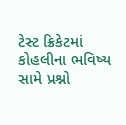ટેસ્ટ ક્રિકેટમાં કોહલીના ભવિષ્ય સામે પ્રશ્નો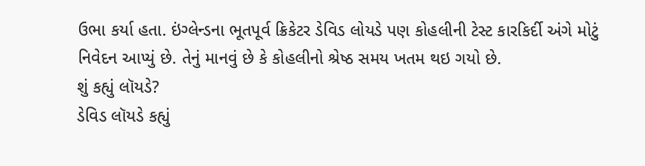ઉભા કર્યા હતા. ઇંગ્લેન્ડના ભૂતપૂર્વ ક્રિકેટર ડેવિડ લોયડે પણ કોહલીની ટેસ્ટ કારકિર્દી અંગે મોટું નિવેદન આપ્યું છે. તેનું માનવું છે કે કોહલીનો શ્રેષ્ઠ સમય ખતમ થઇ ગયો છે.
શું કહ્યું લૉયડે?
ડેવિડ લૉયડે કહ્યું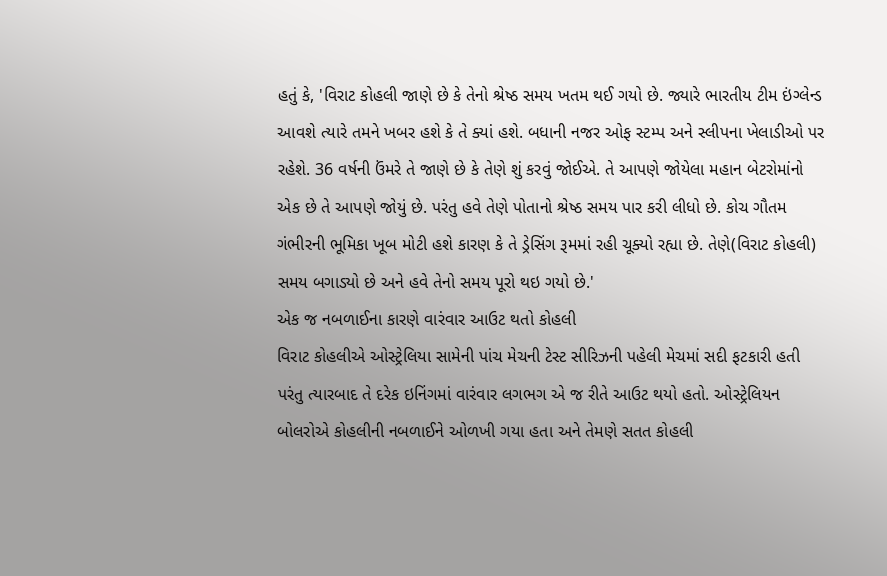હતું કે, 'વિરાટ કોહલી જાણે છે કે તેનો શ્રેષ્ઠ સમય ખતમ થઈ ગયો છે. જ્યારે ભારતીય ટીમ ઇંગ્લેન્ડ આવશે ત્યારે તમને ખબર હશે કે તે ક્યાં હશે. બધાની નજર ઓફ સ્ટમ્પ અને સ્લીપના ખેલાડીઓ પર રહેશે. 36 વર્ષની ઉંમરે તે જાણે છે કે તેણે શું કરવું જોઈએ. તે આપણે જોયેલા મહાન બેટરોમાંનો એક છે તે આપણે જોયું છે. પરંતુ હવે તેણે પોતાનો શ્રેષ્ઠ સમય પાર કરી લીધો છે. કોચ ગૌતમ ગંભીરની ભૂમિકા ખૂબ મોટી હશે કારણ કે તે ડ્રેસિંગ રૂમમાં રહી ચૂક્યો રહ્યા છે. તેણે(વિરાટ કોહલી) સમય બગાડ્યો છે અને હવે તેનો સમય પૂરો થઇ ગયો છે.'
એક જ નબળાઈના કારણે વારંવાર આઉટ થતો કોહલી
વિરાટ કોહલીએ ઓસ્ટ્રેલિયા સામેની પાંચ મેચની ટેસ્ટ સીરિઝની પહેલી મેચમાં સદી ફટકારી હતી પરંતુ ત્યારબાદ તે દરેક ઇનિંગમાં વારંવાર લગભગ એ જ રીતે આઉટ થયો હતો. ઓસ્ટ્રેલિયન બોલરોએ કોહલીની નબળાઈને ઓળખી ગયા હતા અને તેમણે સતત કોહલી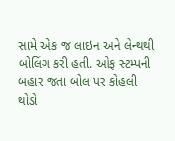સામે એક જ લાઇન અને લેન્થથી બોલિંગ કરી હતી. ઓફ સ્ટમ્પની બહાર જતા બોલ પર કોહલી થોડો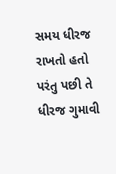સમય ધીરજ રાખતો હતો પરંતુ પછી તે ધીરજ ગુમાવી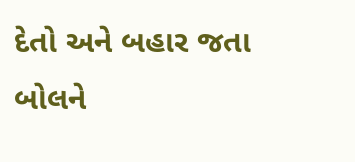દેતો અને બહાર જતા બોલને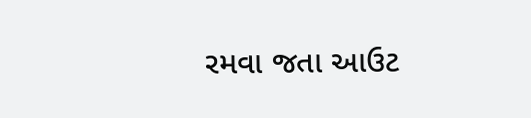રમવા જતા આઉટ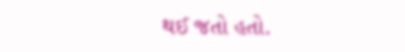થઈ જતો હતો.